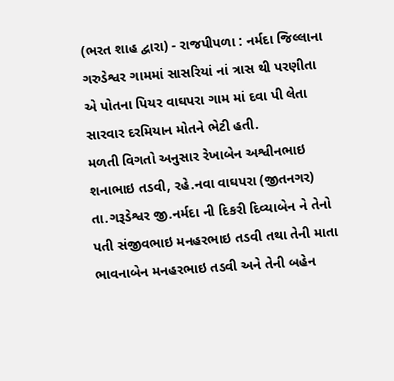(ભરત શાહ દ્વારા) - રાજપીપળા : નર્મદા જિલ્લાના ગરુડેશ્વર ગામમાં સાસરિયાં નાં ત્રાસ થી પરણીતા એ પોતના પિયર વાઘપરા ગામ માં દવા પી લેતા સારવાર દરમિયાન મોતને ભેટી હતી.
મળતી વિગતો અનુસાર રેખાબેન અશ્વીનભાઇ શનાભાઇ તડવી, રહે.નવા વાઘપરા (જીતનગર) તા.ગરૂડેશ્વર જી.નર્મદા ની દિકરી દિવ્યાબેન ને તેનો પતી સંજીવભાઇ મનહરભાઇ તડવી તથા તેની માતા ભાવનાબેન મનહરભાઇ તડવી અને તેની બહેન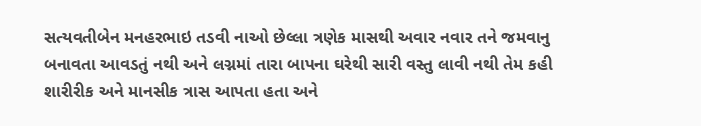સત્યવતીબેન મનહરભાઇ તડવી નાઓ છેલ્લા ત્રણેક માસથી અવાર નવાર તને જમવાનુ બનાવતા આવડતું નથી અને લગ્નમાં તારા બાપના ઘરેથી સારી વસ્તુ લાવી નથી તેમ કહી શારીરીક અને માનસીક ત્રાસ આપતા હતા અને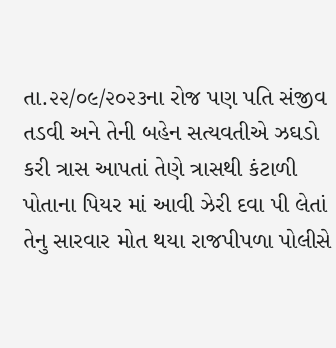તા.૨૨/૦૯/૨૦૨૩ના રોજ પણ પતિ સંજીવ તડવી અને તેની બહેન સત્યવતીએ ઝઘડો કરી ત્રાસ આપતાં તેણે ત્રાસથી કંટાળી પોતાના પિયર માં આવી ઝેરી દવા પી લેતાં તેનુ સારવાર મોત થયા રાજપીપળા પોલીસે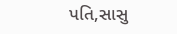પતિ,સાસુ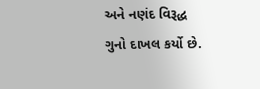અને નણંદ વિરૂદ્ધ ગુનો દાખલ કર્યો છે.